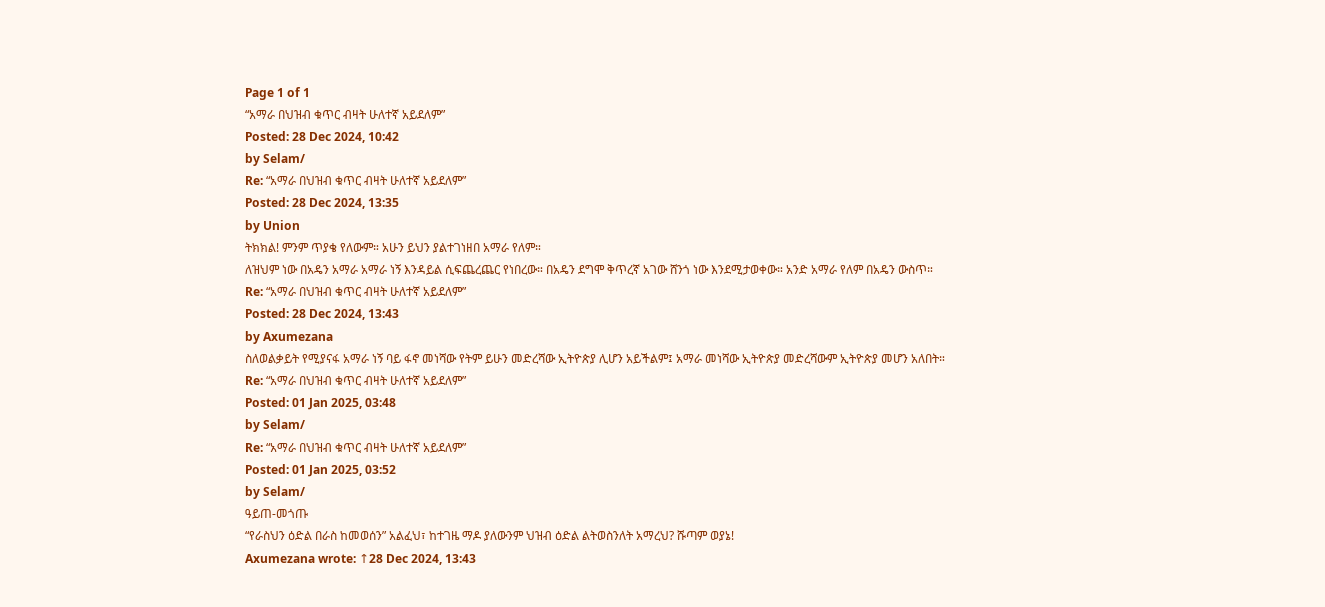Page 1 of 1
“አማራ በህዝብ ቁጥር ብዛት ሁለተኛ አይደለም”
Posted: 28 Dec 2024, 10:42
by Selam/
Re: “አማራ በህዝብ ቁጥር ብዛት ሁለተኛ አይደለም”
Posted: 28 Dec 2024, 13:35
by Union
ትክክል! ምንም ጥያቄ የለውም። አሁን ይህን ያልተገነዘበ አማራ የለም።
ለዝህም ነው በአዴን አማራ አማራ ነኝ እንዳይል ሲፍጨረጨር የነበረው። በአዴን ደግሞ ቅጥረኛ አገው ሸንጎ ነው እንደሚታወቀው። አንድ አማራ የለም በአዴን ውስጥ።
Re: “አማራ በህዝብ ቁጥር ብዛት ሁለተኛ አይደለም”
Posted: 28 Dec 2024, 13:43
by Axumezana
ስለወልቃይት የሚያናፋ አማራ ነኝ ባይ ፋኖ መነሻው የትም ይሁን መድረሻው ኢትዮጵያ ሊሆን አይችልም፤ አማራ መነሻው ኢትዮጵያ መድረሻውም ኢትዮጵያ መሆን አለበት።
Re: “አማራ በህዝብ ቁጥር ብዛት ሁለተኛ አይደለም”
Posted: 01 Jan 2025, 03:48
by Selam/
Re: “አማራ በህዝብ ቁጥር ብዛት ሁለተኛ አይደለም”
Posted: 01 Jan 2025, 03:52
by Selam/
ዓይጠ-መጎጡ
“የራስህን ዕድል በራስ ከመወሰን” አልፈህ፣ ከተገዜ ማዶ ያለውንም ህዝብ ዕድል ልትወስንለት አማረህ? ሹጣም ወያኔ!
Axumezana wrote: ↑28 Dec 2024, 13:43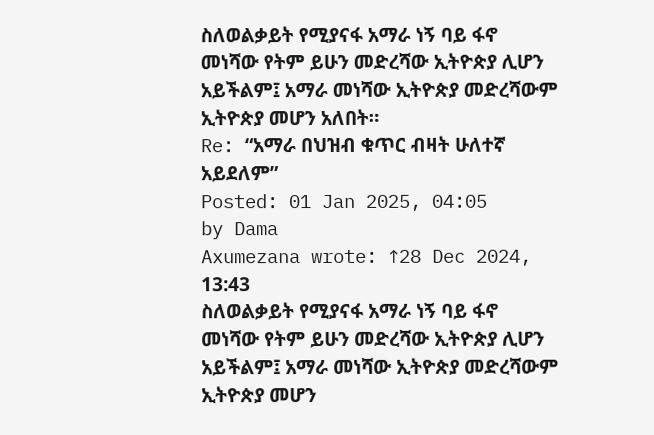ስለወልቃይት የሚያናፋ አማራ ነኝ ባይ ፋኖ መነሻው የትም ይሁን መድረሻው ኢትዮጵያ ሊሆን አይችልም፤ አማራ መነሻው ኢትዮጵያ መድረሻውም ኢትዮጵያ መሆን አለበት።
Re: “አማራ በህዝብ ቁጥር ብዛት ሁለተኛ አይደለም”
Posted: 01 Jan 2025, 04:05
by Dama
Axumezana wrote: ↑28 Dec 2024, 13:43
ስለወልቃይት የሚያናፋ አማራ ነኝ ባይ ፋኖ መነሻው የትም ይሁን መድረሻው ኢትዮጵያ ሊሆን አይችልም፤ አማራ መነሻው ኢትዮጵያ መድረሻውም ኢትዮጵያ መሆን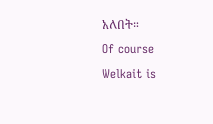አለበት።
Of course Welkait is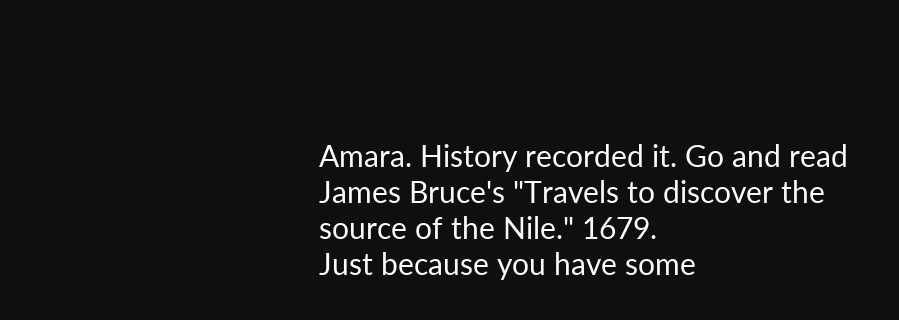Amara. History recorded it. Go and read James Bruce's "Travels to discover the source of the Nile." 1679.
Just because you have some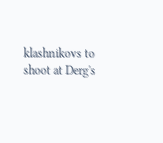klashnikovs to shoot at Derg's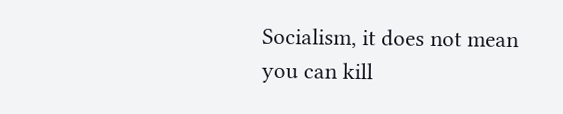Socialism, it does not mean you can kill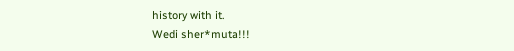history with it.
Wedi sher*muta!!!